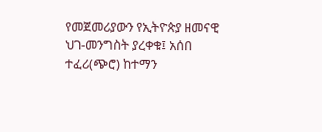የመጀመሪያውን የኢትዮጵያ ዘመናዊ ህገ-መንግስት ያረቀቁ፤ አሰበ ተፈሪ(ጭሮ) ከተማን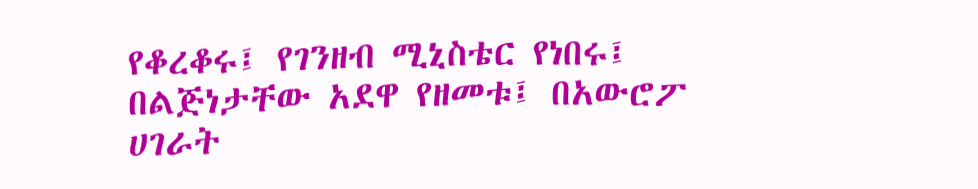የቆረቆሩ፤ የገንዘብ ሚኒስቴር የነበሩ፤ በልጅነታቸው አደዋ የዘመቱ፤ በአውሮፖ ሀገራት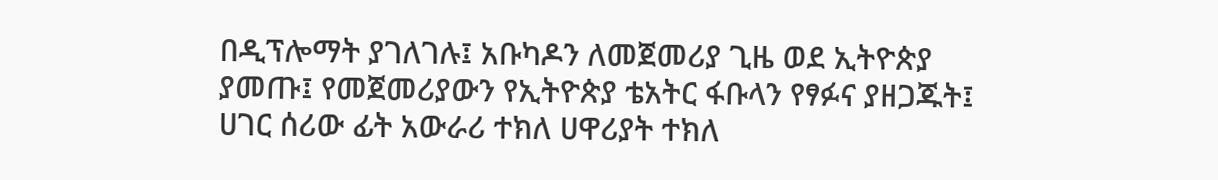በዲፕሎማት ያገለገሉ፤ አቡካዶን ለመጀመሪያ ጊዜ ወደ ኢትዮጵያ ያመጡ፤ የመጀመሪያውን የኢትዮጵያ ቴአትር ፋቡላን የፃፉና ያዘጋጁት፤ ሀገር ሰሪው ፊት አውራሪ ተክለ ሀዋሪያት ተክለ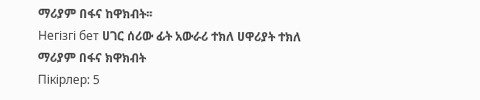ማሪያም በፋና ከዋክብት፡፡
Негізгі бет ሀገር ሰሪው ፊት አውራሪ ተክለ ሀዋሪያት ተክለ ማሪያም በፋና ክዋክብት
Пікірлер: 5